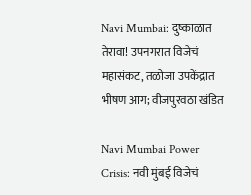Navi Mumbai: दुष्काळात तेरावा! उपनगरात विजेचं महासंकट, तळोजा उपकेंद्रात भीषण आग; वीजपुरवठा खंडित

Navi Mumbai Power Crisis: नवी मुंबई विजेचं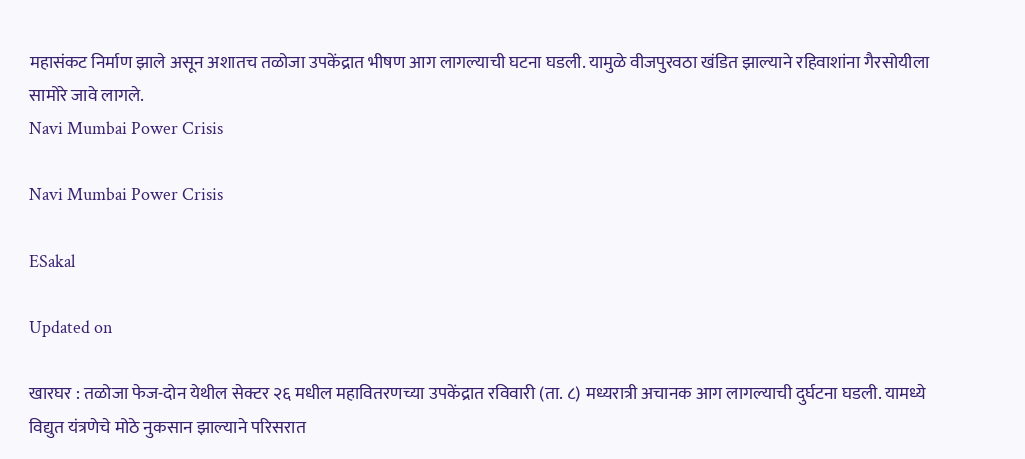महासंकट निर्माण झाले असून अशातच तळोजा उपकेंद्रात भीषण आग लागल्याची घटना घडली. यामुळे वीजपुरवठा खंडित झाल्याने रहिवाशांना गैरसोयीला सामोरे जावे लागले.
Navi Mumbai Power Crisis

Navi Mumbai Power Crisis

ESakal

Updated on

खारघर : तळोजा फेज-दोन येथील सेक्टर २६ मधील महावितरणच्या उपकेंद्रात रविवारी (ता. ८) मध्यरात्री अचानक आग लागल्याची दुर्घटना घडली. यामध्ये विद्युत यंत्रणेचे मोठे नुकसान झाल्याने परिसरात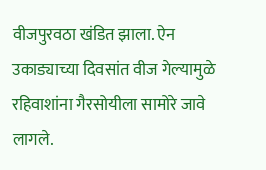वीजपुरवठा खंडित झाला. ऐन उकाड्याच्या दिवसांत वीज गेल्यामुळे रहिवाशांना गैरसोयीला सामोरे जावे लागले.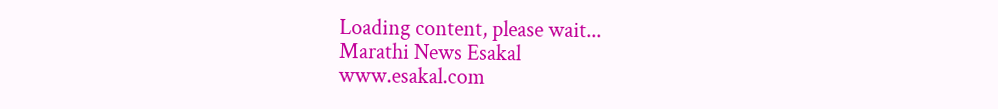Loading content, please wait...
Marathi News Esakal
www.esakal.com